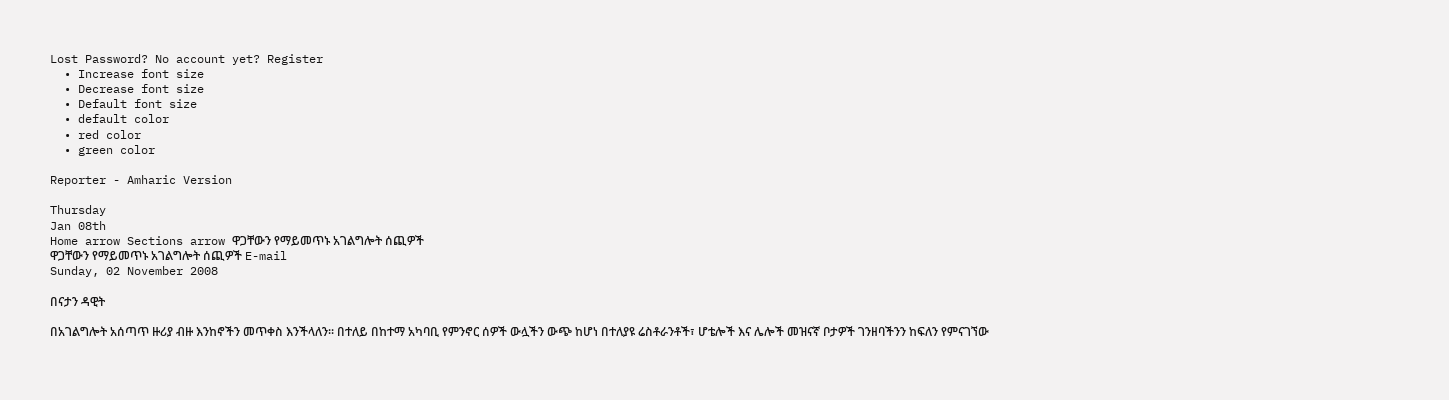Lost Password? No account yet? Register
  • Increase font size
  • Decrease font size
  • Default font size
  • default color
  • red color
  • green color

Reporter - Amharic Version

Thursday
Jan 08th
Home arrow Sections arrow ዋጋቸውን የማይመጥኑ አገልግሎት ሰጪዎች
ዋጋቸውን የማይመጥኑ አገልግሎት ሰጪዎች E-mail
Sunday, 02 November 2008

በናታን ዳዊት

በአገልግሎት አሰጣጥ ዙሪያ ብዙ እንከኖችን መጥቀስ እንችላለን፡፡ በተለይ በከተማ አካባቢ የምንኖር ሰዎች ውሏችን ውጭ ከሆነ በተለያዩ ሬስቶራንቶች፣ ሆቴሎች እና ሌሎች መዝናኛ ቦታዎች ገንዘባችንን ከፍለን የምናገኘው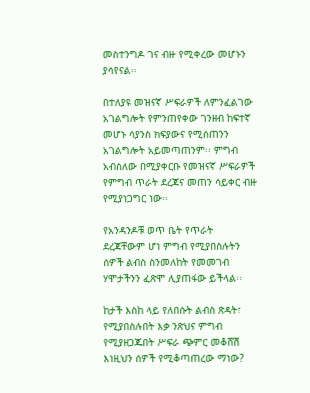መስተንግዶ ገና ብዙ የሚቀረው መሆኑን ያሳየናል፡፡

በተለያዩ መዝናኛ ሥፍራዎች ለምንፈልገው አገልግሎት የምንጠየቀው ገንዘብ ከፍተኛ መሆኑ ሳያንስ ክፍያውና የሚሰጠንን አገልግሎት አይመጣጠንም፡፡ ምግብ አብስለው በሚያቀርቡ የመዝናኛ ሥፍራዎች የምግብ ጥራት ደረጃና መጠን ሳይቀር ብዙ የሚያነጋግር ነው፡፡

የአንዳንዶቹ ወጥ ቤት የጥራት ደረጃቸውም ሆነ ምግብ የሚያበስሉትን ሰዎች ልብስ ስንመለከት የመመገብ ሃሞታችንን ፈጽሞ ሊያጠፋው ይችላል፡፡

ከታች እስከ ላይ የለበሱት ልብስ ጽዳት፣ የሚያበስሉበት እቃ ንጽህና ምግብ የሚያዘጋጁበት ሥፍራ ጭምር መቆሸሽ እነዚህን ሰዎች የሚቆጣጠረው ማነው?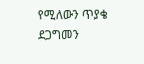የሚለውን ጥያቄ ደጋግመን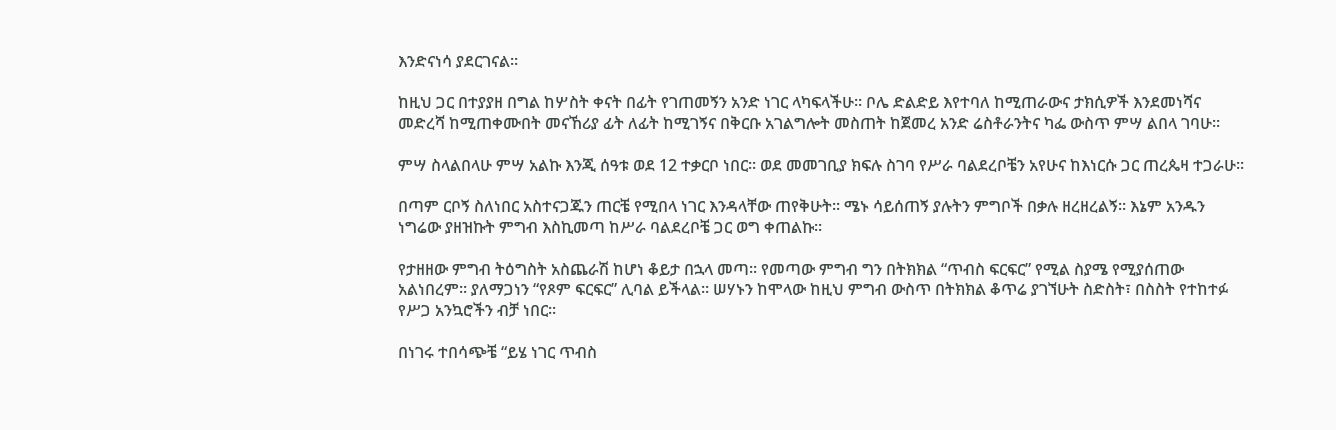እንድናነሳ ያደርገናል፡፡

ከዚህ ጋር በተያያዘ በግል ከሦስት ቀናት በፊት የገጠመኝን አንድ ነገር ላካፍላችሁ፡፡ ቦሌ ድልድይ እየተባለ ከሚጠራውና ታክሲዎች እንደመነሻና መድረሻ ከሚጠቀሙበት መናኸሪያ ፊት ለፊት ከሚገኝና በቅርቡ አገልግሎት መስጠት ከጀመረ አንድ ሬስቶራንትና ካፌ ውስጥ ምሣ ልበላ ገባሁ፡፡

ምሣ ስላልበላሁ ምሣ አልኩ እንጂ ሰዓቱ ወደ 12 ተቃርቦ ነበር፡፡ ወደ መመገቢያ ክፍሉ ስገባ የሥራ ባልደረቦቼን አየሁና ከእነርሱ ጋር ጠረጴዛ ተጋራሁ፡፡

በጣም ርቦኝ ስለነበር አስተናጋጁን ጠርቼ የሚበላ ነገር እንዳላቸው ጠየቅሁት፡፡ ሜኑ ሳይሰጠኝ ያሉትን ምግቦች በቃሉ ዘረዘረልኝ፡፡ እኔም አንዱን ነግሬው ያዘዝኩት ምግብ እስኪመጣ ከሥራ ባልደረቦቼ ጋር ወግ ቀጠልኩ፡፡

የታዘዘው ምግብ ትዕግስት አስጨራሽ ከሆነ ቆይታ በኋላ መጣ፡፡ የመጣው ምግብ ግን በትክክል “ጥብስ ፍርፍር” የሚል ስያሜ የሚያሰጠው አልነበረም፡፡ ያለማጋነን “የጾም ፍርፍር” ሊባል ይችላል፡፡ ሠሃኑን ከሞላው ከዚህ ምግብ ውስጥ በትክክል ቆጥሬ ያገኘሁት ስድስት፣ በስስት የተከተፉ የሥጋ አንኳሮችን ብቻ ነበር፡፡

በነገሩ ተበሳጭቼ “ይሄ ነገር ጥብስ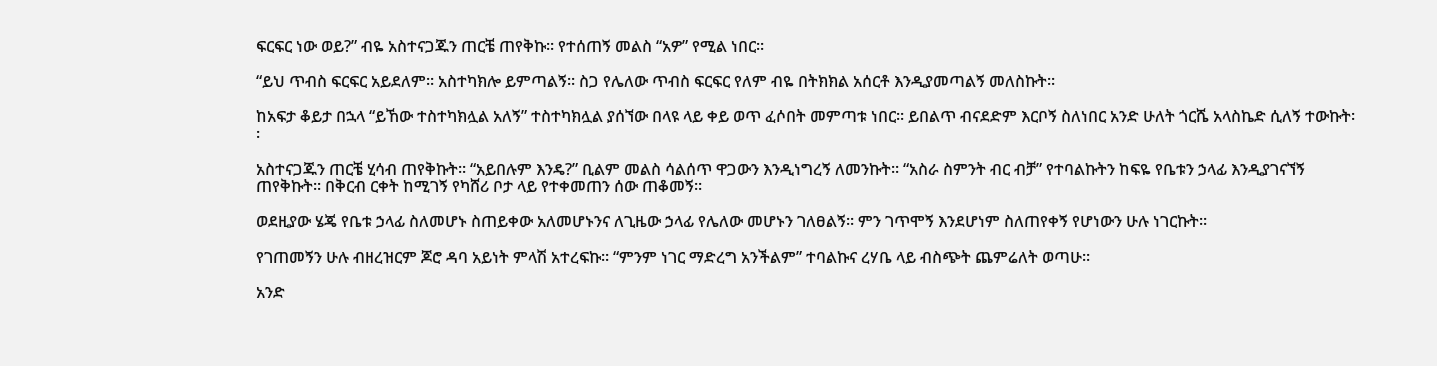ፍርፍር ነው ወይ?” ብዬ አስተናጋጁን ጠርቼ ጠየቅኩ፡፡ የተሰጠኝ መልስ “አዎ” የሚል ነበር፡፡

“ይህ ጥብስ ፍርፍር አይደለም፡፡ አስተካክሎ ይምጣልኝ፡፡ ስጋ የሌለው ጥብስ ፍርፍር የለም ብዬ በትክክል አሰርቶ እንዲያመጣልኝ መለስኩት፡፡

ከአፍታ ቆይታ በኋላ “ይኸው ተስተካክሏል አለኝ” ተስተካክሏል ያሰኘው በላዩ ላይ ቀይ ወጥ ፈሶበት መምጣቱ ነበር፡፡ ይበልጥ ብናደድም እርቦኝ ስለነበር አንድ ሁለት ጎርሼ አላስኬድ ሲለኝ ተውኩት፡፡

አስተናጋጁን ጠርቼ ሂሳብ ጠየቅኩት፡፡ “አይበሉም እንዴ?” ቢልም መልስ ሳልሰጥ ዋጋውን እንዲነግረኝ ለመንኩት፡፡ “አስራ ስምንት ብር ብቻ” የተባልኩትን ከፍዬ የቤቱን ኃላፊ እንዲያገናኘኝ ጠየቅኩት፡፡ በቅርብ ርቀት ከሚገኝ የካሸሪ ቦታ ላይ የተቀመጠን ሰው ጠቆመኝ፡፡

ወደዚያው ሄጄ የቤቱ ኃላፊ ስለመሆኑ ስጠይቀው አለመሆኑንና ለጊዜው ኃላፊ የሌለው መሆኑን ገለፀልኝ፡፡ ምን ገጥሞኝ እንደሆነም ስለጠየቀኝ የሆነውን ሁሉ ነገርኩት፡፡

የገጠመኝን ሁሉ ብዘረዝርም ጆሮ ዳባ አይነት ምላሽ አተረፍኩ፡፡ “ምንም ነገር ማድረግ አንችልም” ተባልኩና ረሃቤ ላይ ብስጭት ጨምሬለት ወጣሁ፡፡

አንድ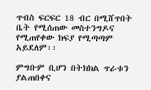ጥብስ ፍርፍር 18 ብር በሚሸጥበት ቤት የሚሰጠው መስተንግዶና የሚጠየቀው ክፍያ የሚጣጣም አይደለም፡፡

ምግቡም ቢሆን በትክክል ጥራቱን ያልጠበቀና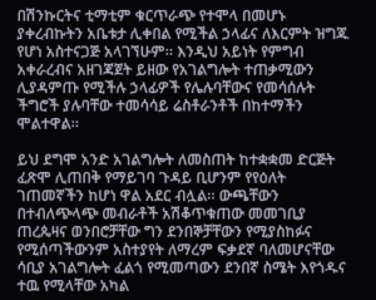በሽንኩርትና ቲማቲም ቁርጥራጭ የተሞላ በመሆኑ ያቀረብኩትን አቤቱታ ሊቀበል የሚችል ኃላፊና ለእርምት ዝግጁ የሆነ አስተናጋጅ አላገኘሁም፡፡ እንዲህ አይነት የምግብ አቀራረብና አዘገጃጀት ይዘው የአገልግሎት ተጠቃሚውን ሊያዳምጡ የሚችሉ ኃላፊዎች የሌሉባቸውና የመሳሰሉት ችግሮች ያሉባቸው ተመሳሳይ ሬስቶራንቶች በከተማችን ሞልተዋል፡፡

ይህ ደግሞ አንድ አገልግሎት ለመስጠት ከተቋቋመ ድርጅት ፈጽሞ ሊጠበቅ የማይገባ ጉዳይ ቢሆንም የየዕለት ገጠመኛችን ከሆነ ዋል አደር ብሏል፡፡ ውጫቸውን በተብለጭላጭ መብራቶች አሽቆጥቁጠው መመገቢያ ጠረጴዛና ወንበሮቻቸው ግን ደንበኞቻቸውን የሚያስከፉና የሚሰጣችውንም አስተያየት ለማረም ፍቃደኛ ባለመሆናቸው ሳቢያ አገልግሎት ፈልጎ የሚመጣውን ደንበኛ ስሜት እየጎዱና ተዉ የሚላቸው አካል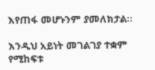እየጠፋ መሆኑንም ያመለክታል፡፡

እንዲህ አይነት መገልገያ ተቋም የሚከፍቱ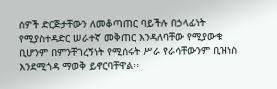ሰዎች ድርጅታቸውን ለመቆጣጠር ባይችሉ በኃላፊነት የሚያስተዳድር ሠራተኛ መቅጠር እንዳለባቸው የሚያውቁ ቢሆንም በምንቸገረኝነት የሚሰሩት ሥራ የራሳቸውንም ቢዝነስ እንደሚጎዳ ማወቅ ይኖርባቸዋል፡፡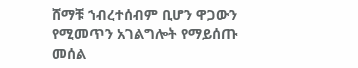ሸማቹ ኀብረተሰብም ቢሆን ዋጋውን የሚመጥን አገልግሎት የማይሰጡ መሰል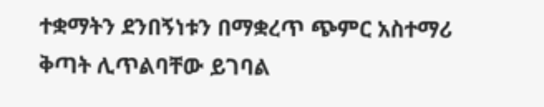ተቋማትን ደንበኝነቱን በማቋረጥ ጭምር አስተማሪ ቅጣት ሊጥልባቸው ይገባል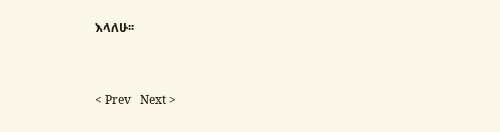እላለሁ፡፡


< Prev   Next >